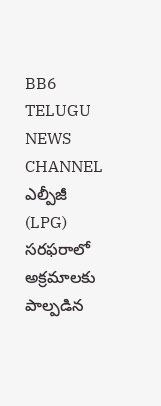BB6 TELUGU NEWS CHANNEL
ఎల్పీజీ (LPG) సరఫరాలో అక్రమాలకు పాల్పడిన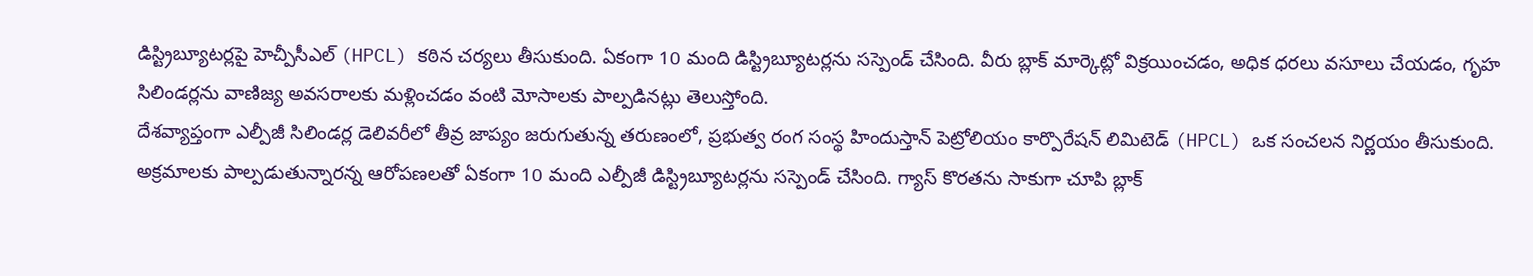డిస్ట్రిబ్యూటర్లపై హెచ్పీసీఎల్ (HPCL) కఠిన చర్యలు తీసుకుంది. ఏకంగా 10 మంది డిస్ట్రిబ్యూటర్లను సస్పెండ్ చేసింది. వీరు బ్లాక్ మార్కెట్లో విక్రయించడం, అధిక ధరలు వసూలు చేయడం, గృహ సిలిండర్లను వాణిజ్య అవసరాలకు మళ్లించడం వంటి మోసాలకు పాల్పడినట్లు తెలుస్తోంది.
దేశవ్యాప్తంగా ఎల్పీజీ సిలిండర్ల డెలివరీలో తీవ్ర జాప్యం జరుగుతున్న తరుణంలో, ప్రభుత్వ రంగ సంస్థ హిందుస్తాన్ పెట్రోలియం కార్పొరేషన్ లిమిటెడ్ (HPCL) ఒక సంచలన నిర్ణయం తీసుకుంది. అక్రమాలకు పాల్పడుతున్నారన్న ఆరోపణలతో ఏకంగా 10 మంది ఎల్పీజీ డిస్ట్రిబ్యూటర్లను సస్పెండ్ చేసింది. గ్యాస్ కొరతను సాకుగా చూపి బ్లాక్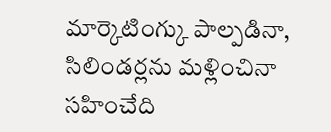మార్కెటింగ్కు పాల్పడినా, సిలిండర్లను మళ్లించినా సహించేది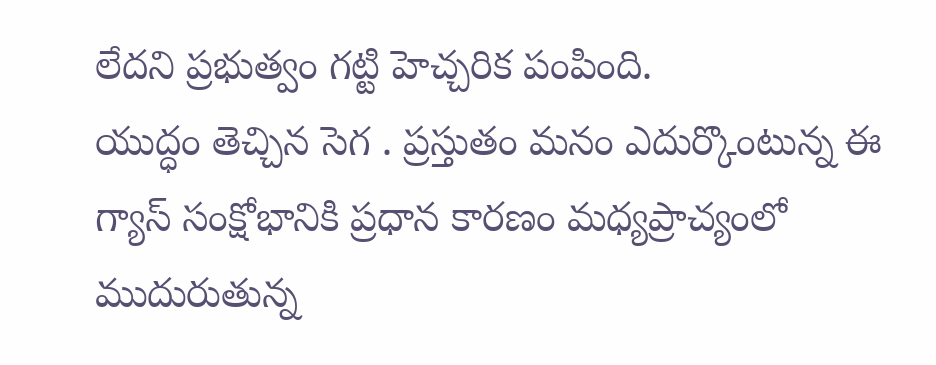లేదని ప్రభుత్వం గట్టి హెచ్చరిక పంపింది.
యుద్ధం తెచ్చిన సెగ . ప్రస్తుతం మనం ఎదుర్కొంటున్న ఈ గ్యాస్ సంక్షోభానికి ప్రధాన కారణం మధ్యప్రాచ్యంలో ముదురుతున్న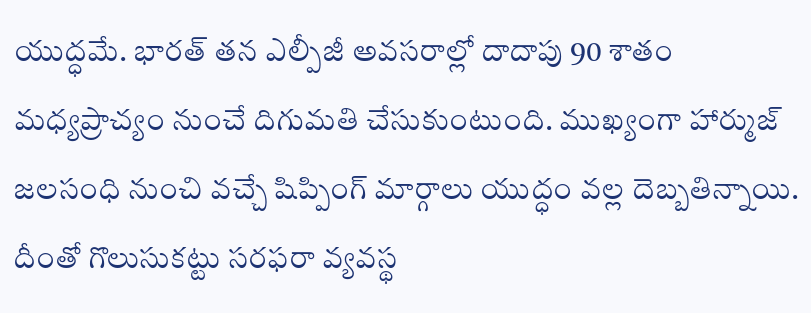యుద్ధమే. భారత్ తన ఎల్పీజీ అవసరాల్లో దాదాపు 90 శాతం మధ్యప్రాచ్యం నుంచే దిగుమతి చేసుకుంటుంది. ముఖ్యంగా హార్ముజ్ జలసంధి నుంచి వచ్చే షిప్పింగ్ మార్గాలు యుద్ధం వల్ల దెబ్బతిన్నాయి. దీంతో గొలుసుకట్టు సరఫరా వ్యవస్థ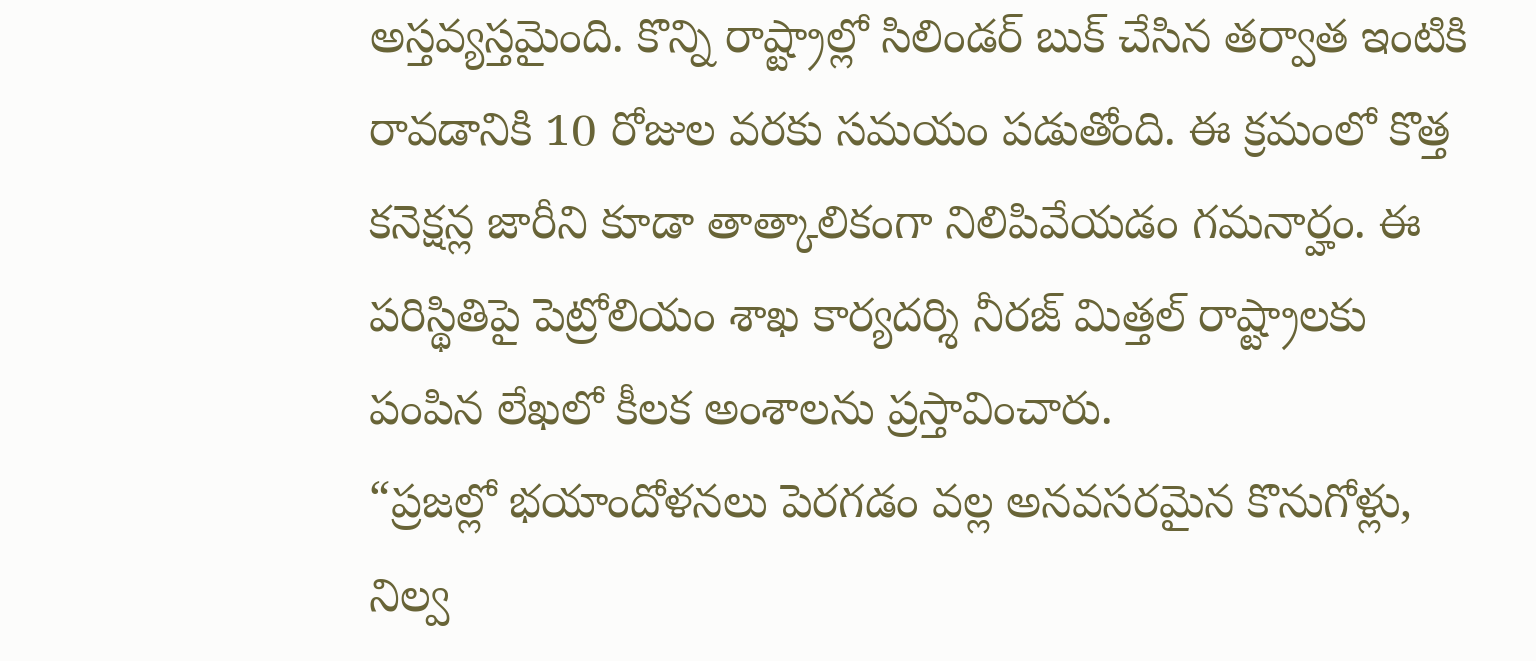అస్తవ్యస్తమైంది. కొన్ని రాష్ట్రాల్లో సిలిండర్ బుక్ చేసిన తర్వాత ఇంటికి రావడానికి 10 రోజుల వరకు సమయం పడుతోంది. ఈ క్రమంలో కొత్త కనెక్షన్ల జారీని కూడా తాత్కాలికంగా నిలిపివేయడం గమనార్హం. ఈ పరిస్థితిపై పెట్రోలియం శాఖ కార్యదర్శి నీరజ్ మిత్తల్ రాష్ట్రాలకు పంపిన లేఖలో కీలక అంశాలను ప్రస్తావించారు.
“ప్రజల్లో భయాందోళనలు పెరగడం వల్ల అనవసరమైన కొనుగోళ్లు, నిల్వ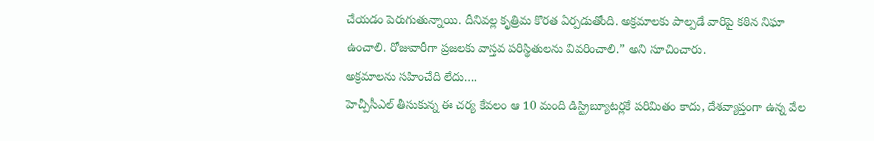చేయడం పెరుగుతున్నాయి. దీనివల్ల కృత్రిమ కొరత ఏర్పడుతోంది. అక్రమాలకు పాల్పడే వారిపై కఠిన నిఘా ఉంచాలి. రోజువారీగా ప్రజలకు వాస్తవ పరిస్థితులను వివరించాలి.” అని సూచించారు.
అక్రమాలను సహించేది లేదు….
హెచ్పీసీఎల్ తీసుకున్న ఈ చర్య కేవలం ఆ 10 మంది డిస్ట్రిబ్యూటర్లకే పరిమితం కాదు, దేశవ్యాప్తంగా ఉన్న వేల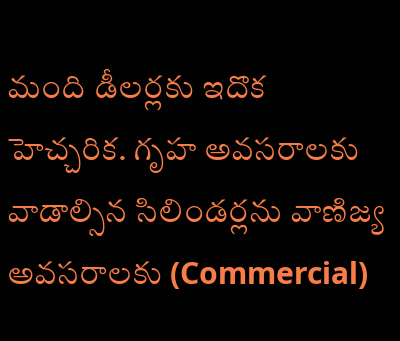మంది డీలర్లకు ఇదొక హెచ్చరిక. గృహ అవసరాలకు వాడాల్సిన సిలిండర్లను వాణిజ్య అవసరాలకు (Commercial)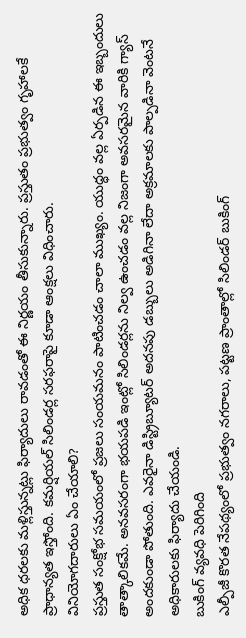అధిక ధరలకు మళ్లిస్తున్నట్లు ఫిర్యాదులు రావడంతో ఈ నిర్ణయం తీసుకున్నారు. ప్రస్తుతం ప్రభుత్వం గృహాలకే ప్రాధాన్యత ఇస్తోంది. కమర్షియల్ సిలిండర్ల సరఫరాపై కూడా ఆంక్షలు విధించారు.
వినియోగదారులు ఏం చేయాలి?
ప్రస్తుత సంక్షోభ సమయంలో ప్రజలు సంయమనం పాటించడం చాలా ముఖ్యం. యుద్ధం వల్ల ఏర్పడిన ఈ ఇబ్బందులు తాత్కాలికమే. అనవసరంగా భయపడి ఇంట్లో సిలిండర్లను నిల్వ ఉంచడం వల్ల నిజంగా అవసరమైన వారికి గ్యాస్ అందకుండా పోతుంది. ఎవరైనా డిస్ట్రిబ్యూటర్ అదనపు డబ్బులు అడిగినా లేదా అక్రమాలకు పాల్పడినా వెంటనే అధికారులకు ఫిర్యాదు చేయండి.
బుకింగ్ వ్యవధి పెరిగింది
ఎల్పీజీ కొరత నేపథ్యంలో ప్రభుత్వం నగరాలు, పట్టణ ప్రాంతాల్లో సిలిండర్ బుకింగ్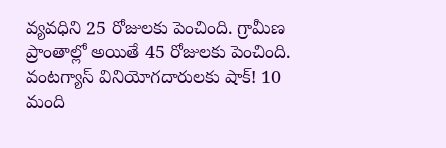వ్యవధిని 25 రోజులకు పెంచింది. గ్రామీణ ప్రాంతాల్లో అయితే 45 రోజులకు పెంచింది.
వంటగ్యాస్ వినియోగదారులకు షాక్! 10 మంది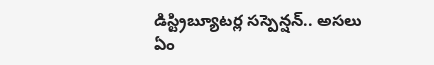డిస్ట్రిబ్యూటర్ల సస్పెన్షన్.. అసలు ఏం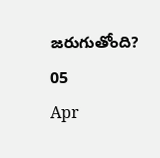జరుగుతోంది?
05
Apr